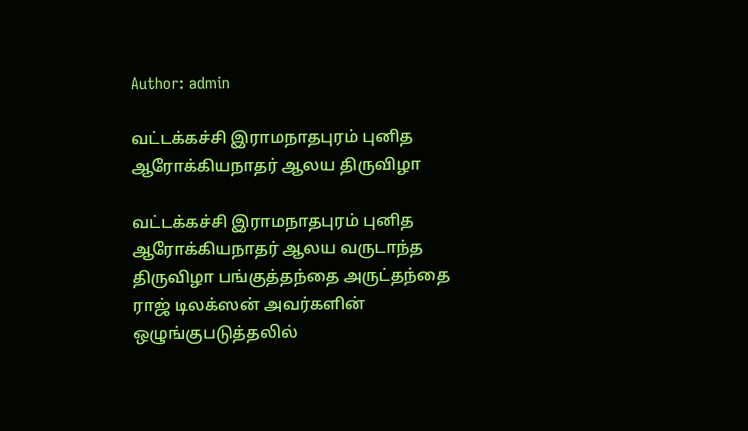Author: admin

வட்டக்கச்சி இராமநாதபுரம் புனித ஆரோக்கியநாதர் ஆலய திருவிழா

வட்டக்கச்சி இராமநாதபுரம் புனித ஆரோக்கியநாதர் ஆலய வருடாந்த திருவிழா பங்குத்தந்தை அருட்தந்தை ராஜ் டிலக்ஸன் அவர்களின் ஒழுங்குபடுத்தலில்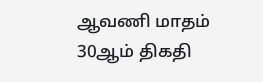ஆவணி மாதம் 30ஆம் திகதி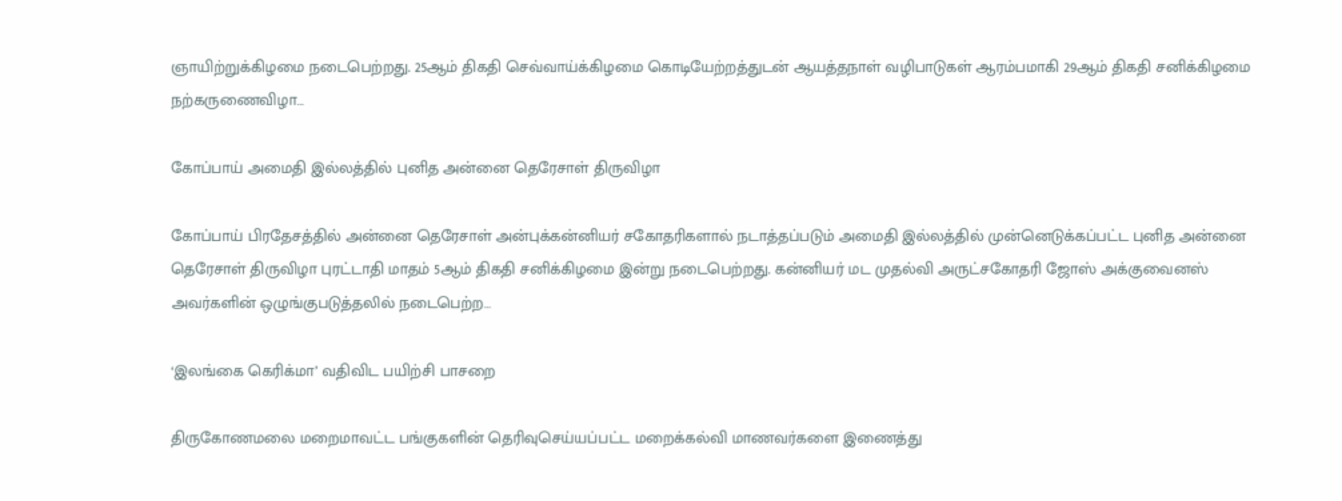ஞாயிற்றுக்கிழமை நடைபெற்றது. 25ஆம் திகதி செவ்வாய்க்கிழமை கொடியேற்றத்துடன் ஆயத்தநாள் வழிபாடுகள் ஆரம்பமாகி 29ஆம் திகதி சனிக்கிழமை நற்கருணைவிழா…

கோப்பாய் அமைதி இல்லத்தில் புனித அன்னை தெரேசாள் திருவிழா

கோப்பாய் பிரதேசத்தில் அன்னை தெரேசாள் அன்புக்கன்னியர் சகோதரிகளால் நடாத்தப்படும் அமைதி இல்லத்தில் முன்னெடுக்கப்பட்ட புனித அன்னை தெரேசாள் திருவிழா புரட்டாதி மாதம் 5ஆம் திகதி சனிக்கிழமை இன்று நடைபெற்றது. கன்னியர் மட முதல்வி அருட்சகோதரி ஜோஸ் அக்குவைனஸ் அவர்களின் ஒழுங்குபடுத்தலில் நடைபெற்ற…

‘இலங்கை கெரிக்மா’ வதிவிட பயிற்சி பாசறை

திருகோணமலை மறைமாவட்ட பங்குகளின் தெரிவுசெய்யப்பட்ட மறைக்கல்வி மாணவர்களை இணைத்து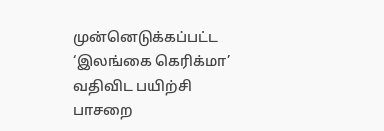முன்னெடுக்கப்பட்ட ‘இலங்கை கெரிக்மா’ வதிவிட பயிற்சி பாசறை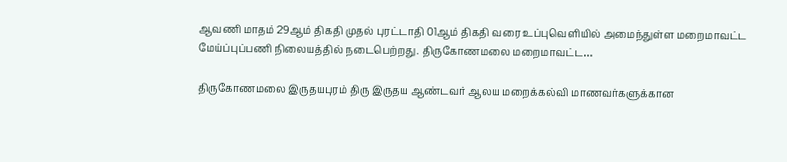ஆவணி மாதம் 29ஆம் திகதி முதல் புரட்டாதி 01ஆம் திகதி வரை உப்புவெளியில் அமைந்துள்ள மறைமாவட்ட மேய்ப்புப்பணி நிலையத்தில் நடைபெற்றது. திருகோணமலை மறைமாவட்ட…

திருகோணமலை இருதயபுரம் திரு இருதய ஆண்டவர் ஆலய மறைக்கல்வி மாணவர்களுக்கான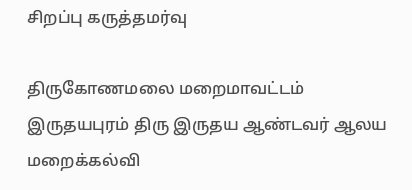சிறப்பு கருத்தமர்வு

திருகோணமலை மறைமாவட்டம் இருதயபுரம் திரு இருதய ஆண்டவர் ஆலய மறைக்கல்வி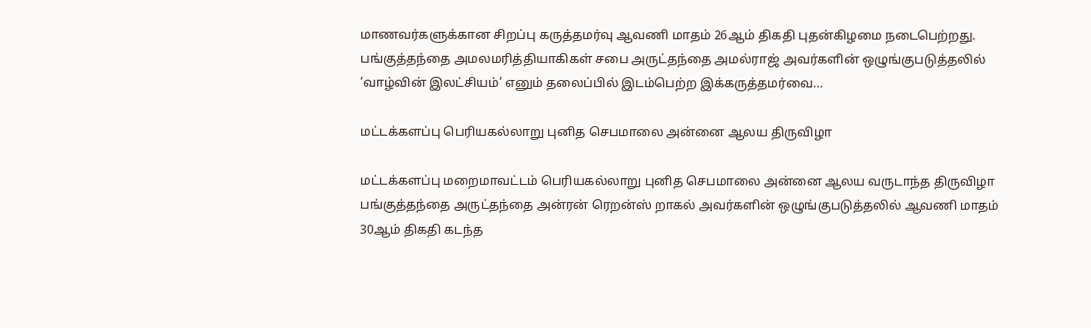மாணவர்களுக்கான சிறப்பு கருத்தமர்வு ஆவணி மாதம் 26ஆம் திகதி புதன்கிழமை நடைபெற்றது. பங்குத்தந்தை அமலமரித்தியாகிகள் சபை அருட்தந்தை அமல்ராஜ் அவர்களின் ஒழுங்குபடுத்தலில் ‘வாழ்வின் இலட்சியம்’ எனும் தலைப்பில் இடம்பெற்ற இக்கருத்தமர்வை…

மட்டக்களப்பு பெரியகல்லாறு புனித செபமாலை அன்னை ஆலய திருவிழா

மட்டக்களப்பு மறைமாவட்டம் பெரியகல்லாறு புனித செபமாலை அன்னை ஆலய வருடாந்த திருவிழா பங்குத்தந்தை அருட்தந்தை அன்ரன் ரெறன்ஸ் றாகல் அவர்களின் ஒழுங்குபடுத்தலில் ஆவணி மாதம் 30ஆம் திகதி கடந்த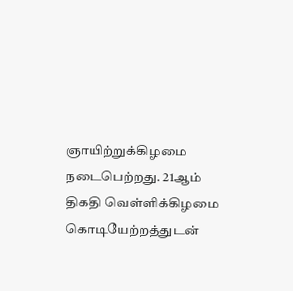ஞாயிற்றுக்கிழமை நடைபெற்றது. 21ஆம் திகதி வெள்ளிக்கிழமை கொடியேற்றத்துடன்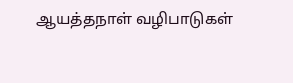ஆயத்தநாள் வழிபாடுகள்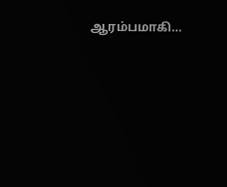ஆரம்பமாகி…